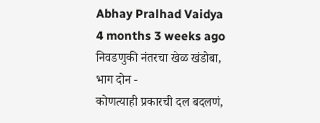Abhay Pralhad Vaidya
4 months 3 weeks ago
निवडणुकी नंतरचा खेळ खंडोबा,
भाग दोन -
कोणत्याही प्रकारची दल बदलणं,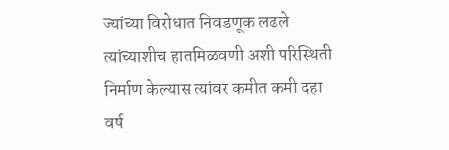ज्यांच्या विरोधात निवडणूक लढले त्यांच्याशीच हातमिळवणी अशी परिस्थिती निर्माण केल्यास त्यांवर कमीत कमी दहा वर्ष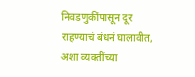निवडणुकींपासून दूर राहण्याचं बंधनं घालावीत, अशा व्यक्तींच्या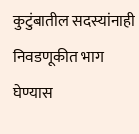कुटुंबातील सदस्यांनाही निवडणूकीत भाग घेण्यास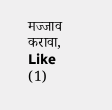मज्जाव करावा,
Like
(1)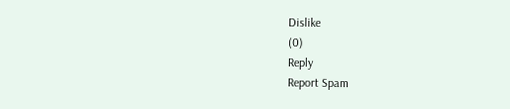Dislike
(0)
Reply
Report Spam